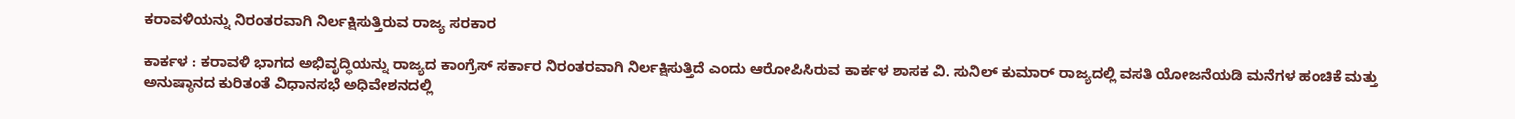ಕರಾವಳಿಯನ್ನು ನಿರಂತರವಾಗಿ ನಿರ್ಲಕ್ಷಿಸುತ್ತಿರುವ ರಾಜ್ಯ ಸರಕಾರ

ಕಾರ್ಕಳ : ಕರಾವಳಿ ಭಾಗದ ಅಭಿವೃದ್ಧಿಯನ್ನು ರಾಜ್ಯದ ಕಾಂಗ್ರೆಸ್ ಸರ್ಕಾರ ನಿರಂತರವಾಗಿ ನಿರ್ಲಕ್ಷಿಸುತ್ತಿದೆ ಎಂದು ಆರೋಪಿಸಿರುವ ಕಾರ್ಕಳ ಶಾಸಕ ವಿ. ಸುನಿಲ್ ಕುಮಾರ್‌ ರಾಜ್ಯದಲ್ಲಿ ವಸತಿ ಯೋಜನೆಯಡಿ ಮನೆಗಳ ಹಂಚಿಕೆ ಮತ್ತು ಅನುಷ್ಠಾನದ ಕುರಿತಂತೆ ವಿಧಾನಸಭೆ ಅಧಿವೇಶನದಲ್ಲಿ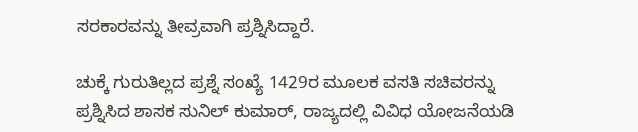ಸರಕಾರವನ್ನು ತೀವ್ರವಾಗಿ ಪ್ರಶ್ನಿಸಿದ್ದಾರೆ.

ಚುಕ್ಕೆ ಗುರುತಿಲ್ಲದ ಪ್ರಶ್ನೆ ಸಂಖ್ಯೆ 1429ರ ಮೂಲಕ ವಸತಿ ಸಚಿವರನ್ನು ಪ್ರಶ್ನಿಸಿದ ಶಾಸಕ ಸುನಿಲ್ ಕುಮಾರ್, ರಾಜ್ಯದಲ್ಲಿ ವಿವಿಧ ಯೋಜನೆಯಡಿ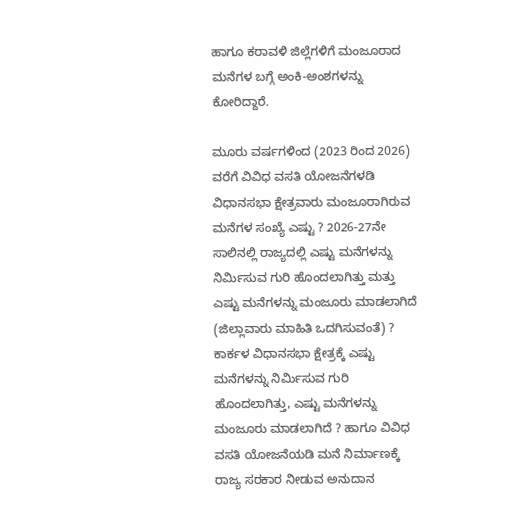ಹಾಗೂ ಕರಾವಳಿ ಜಿಲ್ಲೆಗಳಿಗೆ ಮಂಜೂರಾದ ಮನೆಗಳ ಬಗ್ಗೆ ಅಂಕಿ-ಅಂಶಗಳನ್ನು ಕೋರಿದ್ದಾರೆ.

ಮೂರು ವರ್ಷಗಳಿಂದ (2023 ರಿಂದ 2026) ವರೆಗೆ ವಿವಿಧ ವಸತಿ ಯೋಜನೆಗಳಡಿ ವಿಧಾನಸಭಾ ಕ್ಷೇತ್ರವಾರು ಮಂಜೂರಾಗಿರುವ ಮನೆಗಳ ಸಂಖ್ಯೆ ಎಷ್ಟು ? 2026-27ನೇ ಸಾಲಿನಲ್ಲಿ ರಾಜ್ಯದಲ್ಲಿ ಎಷ್ಟು ಮನೆಗಳನ್ನು ನಿರ್ಮಿಸುವ ಗುರಿ ಹೊಂದಲಾಗಿತ್ತು ಮತ್ತು ಎಷ್ಟು ಮನೆಗಳನ್ನು ಮಂಜೂರು ಮಾಡಲಾಗಿದೆ (ಜಿಲ್ಲಾವಾರು ಮಾಹಿತಿ ಒದಗಿಸುವಂತೆ) ? ಕಾರ್ಕಳ ವಿಧಾನಸಭಾ ಕ್ಷೇತ್ರಕ್ಕೆ ಎಷ್ಟು ಮನೆಗಳನ್ನು ನಿರ್ಮಿಸುವ ಗುರಿ ಹೊಂದಲಾಗಿತ್ತು, ಎಷ್ಟು ಮನೆಗಳನ್ನು ಮಂಜೂರು ಮಾಡಲಾಗಿದೆ ? ಹಾಗೂ ವಿವಿಧ ವಸತಿ ಯೋಜನೆಯಡಿ ಮನೆ ನಿರ್ಮಾಣಕ್ಕೆ ರಾಜ್ಯ ಸರಕಾರ ನೀಡುವ ಅನುದಾನ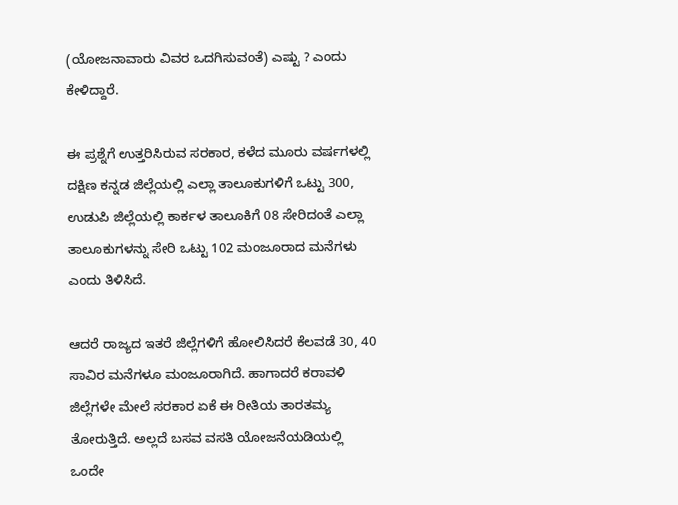(ಯೋಜನಾವಾರು ವಿವರ ಒದಗಿಸುವಂತೆ) ಎಷ್ಟು ? ಎಂದು ಕೇಳಿದ್ದಾರೆ.

ಈ ಪ್ರಶ್ನೆಗೆ ಉತ್ತರಿಸಿರುವ ಸರಕಾರ, ಕಳೆದ ಮೂರು ವರ್ಷಗಳಲ್ಲಿ ದಕ್ಷಿಣ ಕನ್ನಡ ಜಿಲ್ಲೆಯಲ್ಲಿ ಎಲ್ಲಾ ತಾಲೂಕುಗಳಿಗೆ ಒಟ್ಟು 300, ಉಡುಪಿ ಜಿಲ್ಲೆಯಲ್ಲಿ ಕಾರ್ಕಳ ತಾಲೂಕಿಗೆ 08 ಸೇರಿದಂತೆ ಎಲ್ಲಾ ತಾಲೂಕುಗಳನ್ನು ಸೇರಿ ಒಟ್ಟು 102 ಮಂಜೂರಾದ ಮನೆಗಳು ಎಂದು ತಿಳಿಸಿದೆ.

ಆದರೆ ರಾಜ್ಯದ ಇತರೆ ಜಿಲ್ಲೆಗಳಿಗೆ ಹೋಲಿಸಿದರೆ ಕೆಲವಡೆ 30, 40 ಸಾವಿರ ಮನೆಗಳೂ ಮಂಜೂರಾಗಿದೆ. ಹಾಗಾದರೆ ಕರಾವಳಿ ಜಿಲ್ಲೆಗಳೇ ಮೇಲೆ ಸರಕಾರ ಏಕೆ ಈ ರೀತಿಯ ತಾರತಮ್ಯ ತೋರುತ್ತಿದೆ. ಅಲ್ಲದೆ ಬಸವ ವಸತಿ ಯೋಜನೆಯಡಿಯಲ್ಲಿ ಒಂದೇ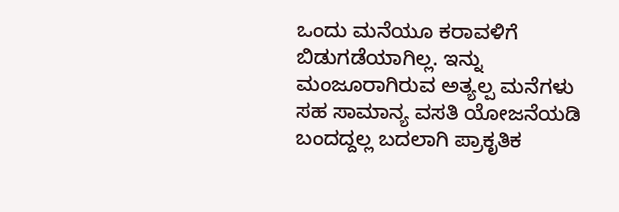ಒಂದು ಮನೆಯೂ ಕರಾವಳಿಗೆ ಬಿಡುಗಡೆಯಾಗಿಲ್ಲ. ಇನ್ನು ಮಂಜೂರಾಗಿರುವ ಅತ್ಯಲ್ಪ ಮನೆಗಳು ಸಹ ಸಾಮಾನ್ಯ ವಸತಿ ಯೋಜನೆಯಡಿ ಬಂದದ್ದಲ್ಲ ಬದಲಾಗಿ ಪ್ರಾಕೃತಿಕ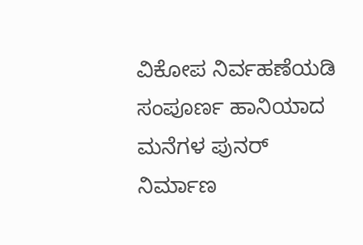ವಿಕೋಪ ನಿರ್ವಹಣೆಯಡಿ ಸಂಪೂರ್ಣ ಹಾನಿಯಾದ ಮನೆಗಳ ಪುನರ್ ನಿರ್ಮಾಣ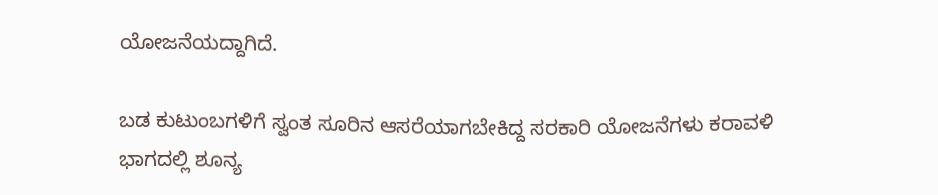ಯೋಜನೆಯದ್ದಾಗಿದೆ.

ಬಡ ಕುಟುಂಬಗಳಿಗೆ ಸ್ವಂತ ಸೂರಿನ ಆಸರೆಯಾಗಬೇಕಿದ್ದ ಸರಕಾರಿ ಯೋಜನೆಗಳು ಕರಾವಳಿ ಭಾಗದಲ್ಲಿ ಶೂನ್ಯ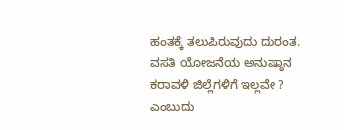ಹಂತಕ್ಕೆ ತಲುಪಿರುವುದು ದುರಂತ. ವಸತಿ ಯೋಜನೆಯ ಅನುಷ್ಠಾನ ಕರಾವಳಿ ಜಿಲ್ಲೆಗಳಿಗೆ ಇಲ್ಲವೇ ? ಎಂಬುದು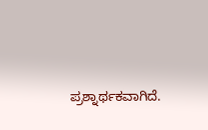ಪ್ರಶ್ನಾರ್ಥಕವಾಗಿದೆ.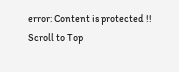error: Content is protected !!
Scroll to Top